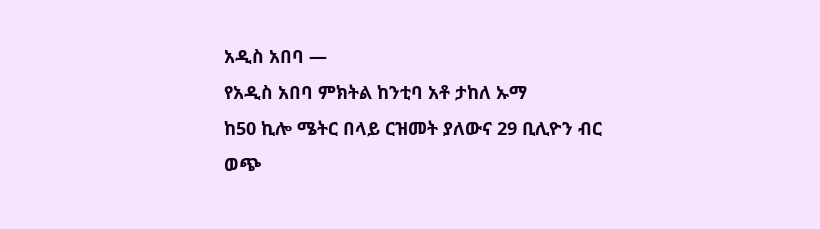አዲስ አበባ —
የአዲስ አበባ ምክትል ከንቲባ አቶ ታከለ ኡማ
ከ50 ኪሎ ሜትር በላይ ርዝመት ያለውና 29 ቢሊዮን ብር ወጭ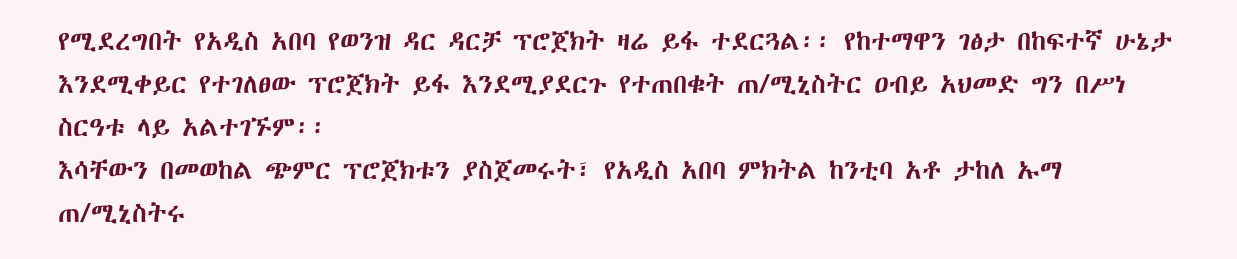የሚደረግበት የአዲስ አበባ የወንዝ ዳር ዳርቻ ፕሮጀክት ዛሬ ይፋ ተደርጓል፡፡ የከተማዋን ገፅታ በከፍተኛ ሁኔታ እንደሚቀይር የተገለፀው ፕሮጀክት ይፋ እንደሚያደርጉ የተጠበቁት ጠ/ሚኒስትር ዐብይ አህመድ ግን በሥነ ስርዓቱ ላይ አልተገኙም፡፡
እሳቸውን በመወከል ጭምር ፕሮጀክቱን ያስጀመሩት፣ የአዲስ አበባ ምክትል ከንቲባ አቶ ታከለ ኡማ ጠ/ሚኒስትሩ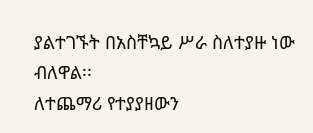ያልተገኙት በአስቸኳይ ሥራ ስለተያዙ ነው ብለዋል፡፡
ለተጨማሪ የተያያዘውን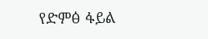የድምፅ ፋይል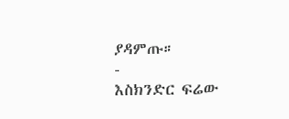ያዳምጡ።
-
እስክንድር ፍሬው